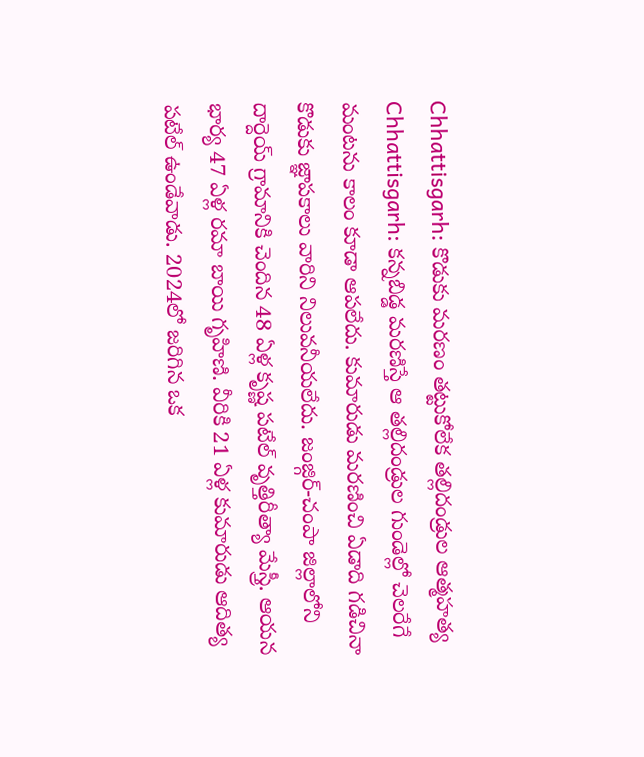Chhattisgarh: కొడుకు మరణం తట్టుకోలేక తల్లిదండ్రుల ఆత్మహత్య
Chhattisgarh: కన్నబిడ్డ మరణిస్తే ఆ తల్లిదండ్రుల గుండెల్లో చెలరేగే మంటను కాలం కూడా ఆపలేదు. కుమారుడు మరణించి ఏడాది గడిచినా కొడుకు జ్ఞాపకాలు వారిని నిలువనీయలేదు. జంజ్గిర్-చంపా జిల్లాలోని దార్దెయ్ గ్రామానికి చెందిన 48 ఏళ్ల కృష్ణ పటేల్ వృత్తిరీత్యా మేస్త్రీ. ఆయన భార్య 47 ఏళ్ల రమా బాయి గృహిణి. వీరికి 21 ఏళ్ల కుమారుడు ఆదిత్య పటేల్ ఉండేవాడు. 2024లో జరిగిన ఒక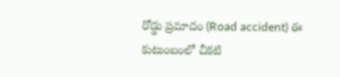రోడ్డు ప్రమాదం (Road accident) ఈ కుటుంబంలో చీకటి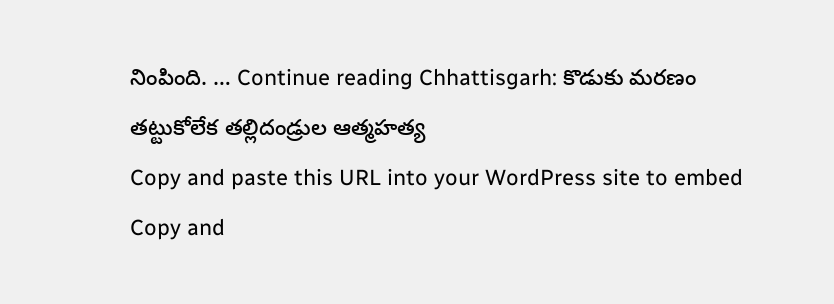నింపింది. … Continue reading Chhattisgarh: కొడుకు మరణం తట్టుకోలేక తల్లిదండ్రుల ఆత్మహత్య
Copy and paste this URL into your WordPress site to embed
Copy and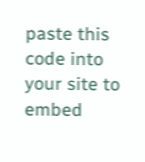paste this code into your site to embed